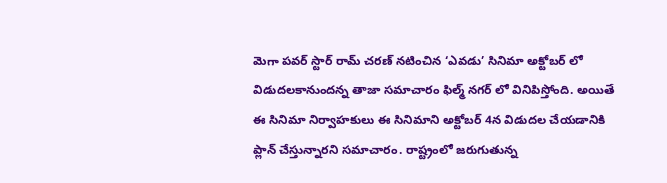మెగా పవర్ స్టార్ రామ్ చరణ్ నటించిన ‘ఎవడు’ సినిమా అక్టోబర్ లో విడుదలకానుందన్న తాజా సమాచారం ఫిల్మ్ నగర్ లో వినిపిస్తోంది. అయితే ఈ సినిమా నిర్వాహకులు ఈ సినిమాని అక్టోబర్ 4న విడుదల చేయడానికి ప్లాన్ చేస్తున్నారని సమాచారం. రాష్ట్రంలో జరుగుతున్న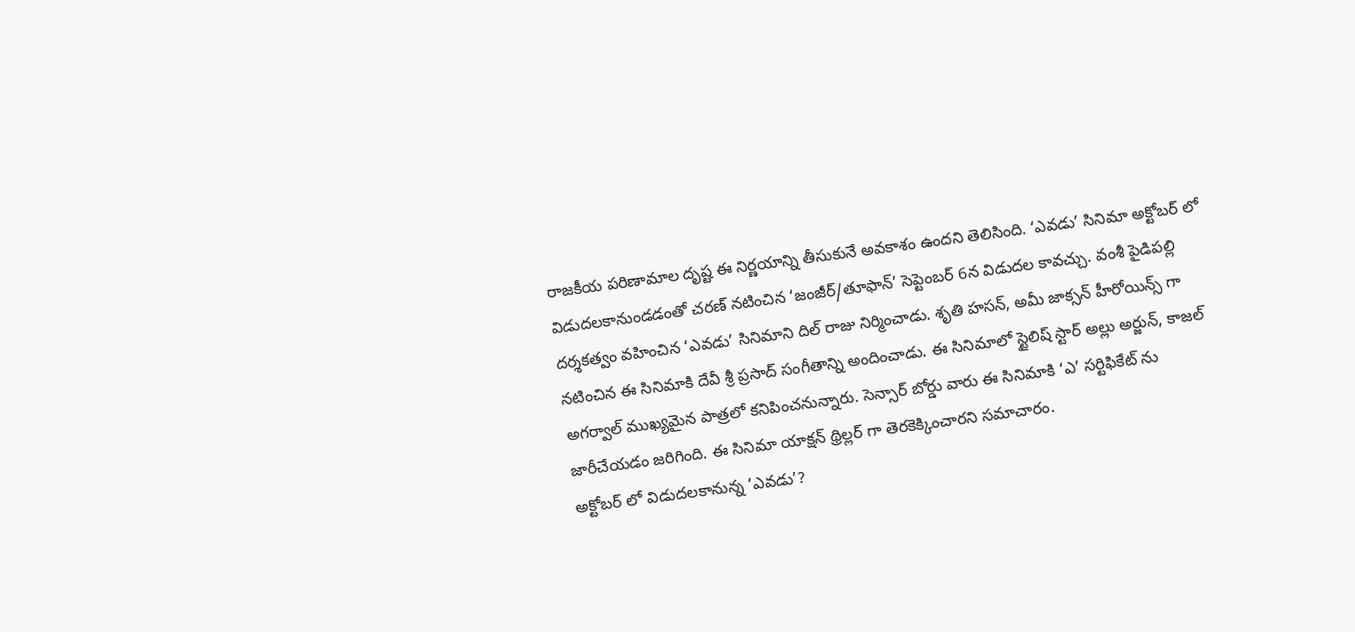రాజకీయ పరిణామాల దృష్ట ఈ నిర్ణయాన్ని తీసుకునే అవకాశం ఉందని తెలిసింది. ‘ఎవడు’ సినిమా అక్టోబర్ లో విడుదలకానుండడంతో చరణ్ నటించిన ‘జంజీర్/తూఫాన్’ సెప్టెంబర్ 6న విడుదల కావచ్చు. వంశీ పైడిపల్లి దర్శకత్వం వహించిన ‘ఎవడు’ సినిమాని దిల్ రాజు నిర్మించాడు. శృతి హసన్, అమీ జాక్సన్ హీరోయిన్స్ గా నటించిన ఈ సినిమాకి దేవీ శ్రీ ప్రసాద్ సంగీతాన్ని అందించాడు. ఈ సినిమాలో స్టైలిష్ స్టార్ అల్లు అర్జున్, కాజల్ అగర్వాల్ ముఖ్యమైన పాత్రలో కనిపించనున్నారు. సెన్సార్ బోర్డు వారు ఈ సినిమాకి ‘ఎ’ సర్టిఫికేట్ ను జారీచేయడం జరిగింది. ఈ సినిమా యాక్షన్ థ్రిల్లర్ గా తెరకెక్కించారని సమాచారం.
అక్టోబర్ లో విడుదలకానున్న ‘ఎవడు’?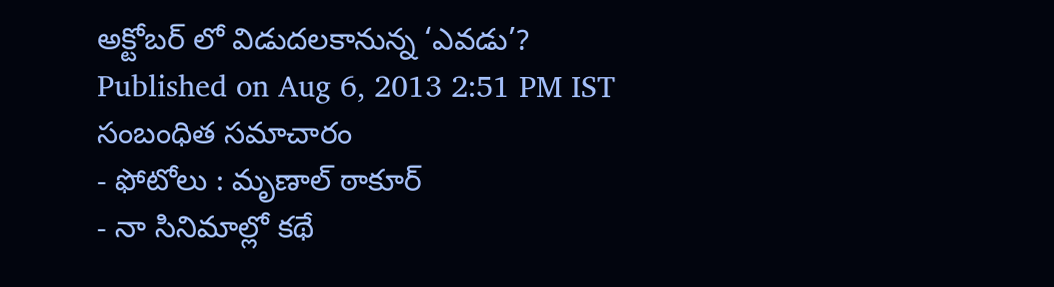అక్టోబర్ లో విడుదలకానున్న ‘ఎవడు’?
Published on Aug 6, 2013 2:51 PM IST
సంబంధిత సమాచారం
- ఫోటోలు : మృణాల్ ఠాకూర్
- నా సినిమాల్లో కథే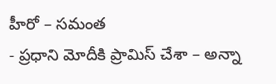హీరో – సమంత
- ప్రధాని మోదీకి ప్రామిస్ చేశా – అన్నా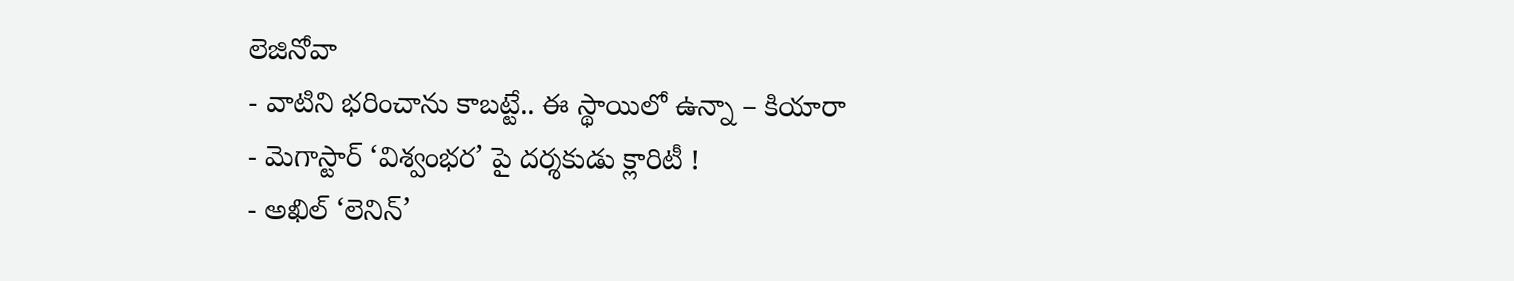లెజినోవా
- వాటిని భరించాను కాబట్టే.. ఈ స్థాయిలో ఉన్నా – కియారా
- మెగాస్టార్ ‘విశ్వంభర’ పై దర్శకుడు క్లారిటీ !
- అఖిల్ ‘లెనిన్’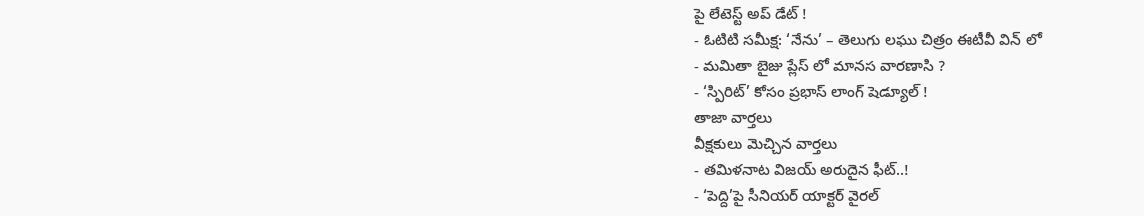పై లేటెస్ట్ అప్ డేట్ !
- ఓటిటి సమీక్ష: ‘నేను’ – తెలుగు లఘు చిత్రం ఈటీవీ విన్ లో
- మమితా బైజు ప్లేస్ లో మానస వారణాసి ?
- ‘స్పిరిట్’ కోసం ప్రభాస్ లాంగ్ షెడ్యూల్ !
తాజా వార్తలు
వీక్షకులు మెచ్చిన వార్తలు
- తమిళనాట విజయ్ అరుదైన ఫీట్..!
- ‘పెద్ది’పై సీనియర్ యాక్టర్ వైరల్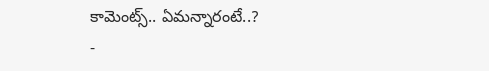కామెంట్స్.. ఏమన్నారంటే..?
-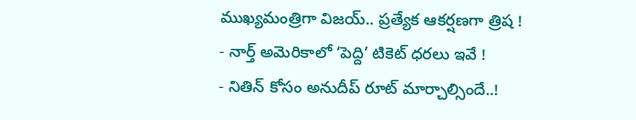ముఖ్యమంత్రిగా విజయ్.. ప్రత్యేక ఆకర్షణగా త్రిష !
- నార్త్ అమెరికాలో ‘పెద్ది’ టికెట్ ధరలు ఇవే !
- నితిన్ కోసం అనుదీప్ రూట్ మార్చాల్సిందే..!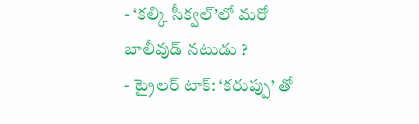- ‘కల్కి సీక్వల్’లో మరో బాలీవుడ్ నటుడు ?
- ట్రైలర్ టాక్: ‘కరుప్పు’ తో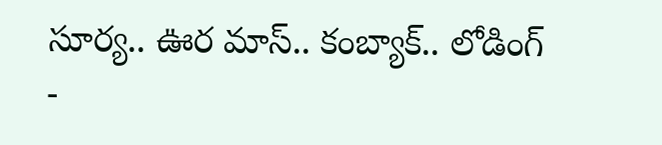సూర్య.. ఊర మాస్.. కంబ్యాక్.. లోడింగ్
-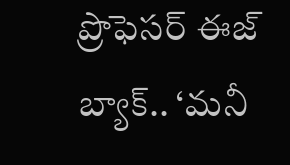ప్రొఫెసర్ ఈజ్ బ్యాక్.. ‘మనీ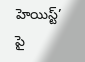హెయిస్ట్’ పై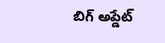బిగ్ అప్డేట్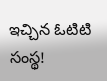ఇచ్చిన ఓటిటి సంస్థ!